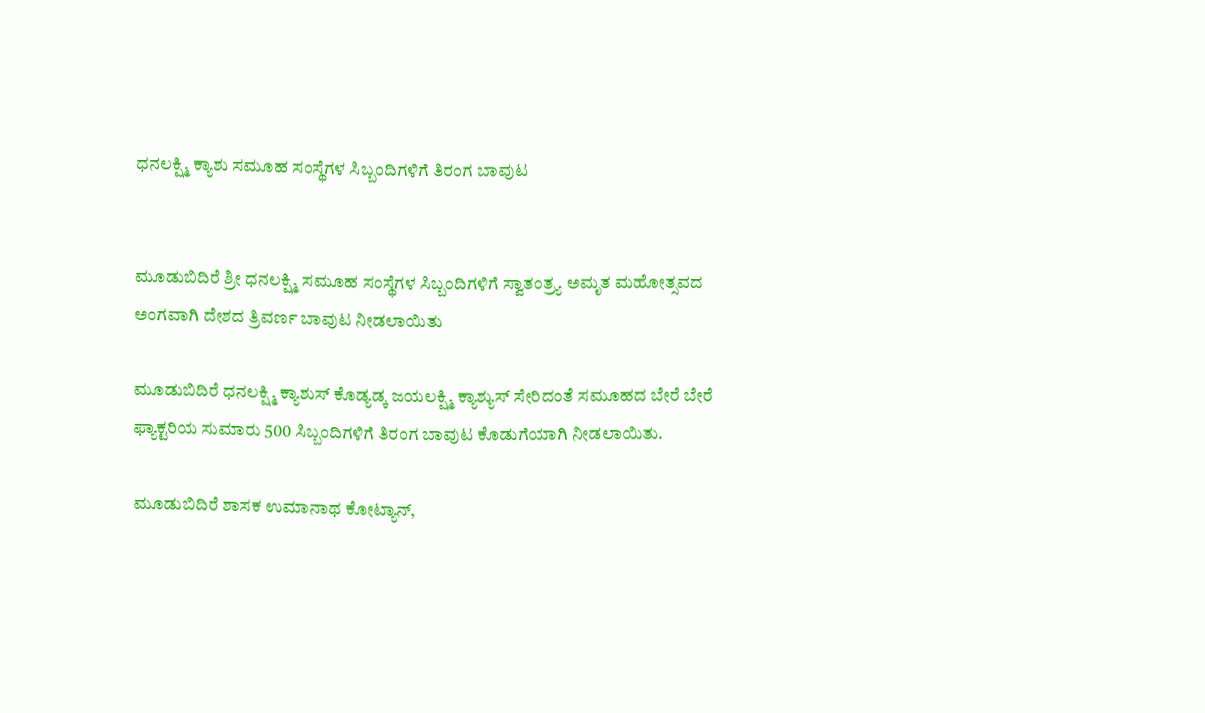ಧನಲಕ್ಷ್ಮಿ ಕ್ಯಾಶು ಸಮೂಹ ಸಂಸ್ಥೆಗಳ ಸಿಬ್ಬಂದಿಗಳಿಗೆ ತಿರಂಗ ಬಾವುಟ


ಮೂಡುಬಿದಿರೆ ಶ್ರೀ ಧನಲಕ್ಷ್ಮಿ ಸಮೂಹ ಸಂಸ್ಥೆಗಳ ಸಿಬ್ಬಂದಿಗಳಿಗೆ ಸ್ವಾತಂತ್ರ್ಯ ಅಮೃತ ಮಹೋತ್ಸವದ ಅಂಗವಾಗಿ ದೇಶದ ತ್ರಿವರ್ಣ ಬಾವುಟ ನೀಡಲಾಯಿತು

ಮೂಡುಬಿದಿರೆ ಧನಲಕ್ಷ್ಮಿ ಕ್ಯಾಶುಸ್ ಕೊಡ್ಯಡ್ಕ ಜಯಲಕ್ಷ್ಮಿ ಕ್ಯಾಶ್ಯುಸ್ ಸೇರಿದಂತೆ ಸಮೂಹದ ಬೇರೆ ಬೇರೆ ಫ್ಯಾಕ್ಟರಿಯ ಸುಮಾರು 500 ಸಿಬ್ಬಂದಿಗಳಿಗೆ ತಿರಂಗ ಬಾವುಟ ಕೊಡುಗೆಯಾಗಿ ನೀಡಲಾಯಿತು.

ಮೂಡುಬಿದಿರೆ ಶಾಸಕ ಉಮಾನಾಥ ಕೋಟ್ಯಾನ್,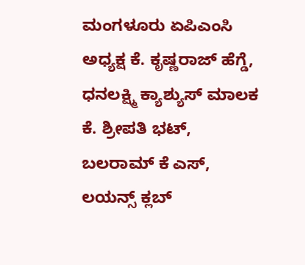ಮಂಗಳೂರು ಏಪಿಎಂಸಿ ಅಧ್ಯಕ್ಷ ಕೆ. ಕೃಷ್ಣರಾಜ್ ಹೆಗ್ಡೆ, ಧನಲಕ್ಷ್ಮಿ ಕ್ಯಾಶ್ಯುಸ್ ಮಾಲಕ ಕೆ. ಶ್ರೀಪತಿ ಭಟ್, ಬಲರಾಮ್ ಕೆ ಎಸ್, ಲಯನ್ಸ್ ಕ್ಲಬ್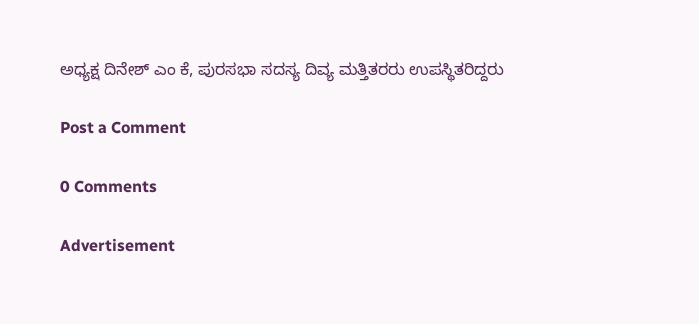ಅಧ್ಯಕ್ಷ ದಿನೇಶ್ ಎಂ ಕೆ, ಪುರಸಭಾ ಸದಸ್ಯ ದಿವ್ಯ ಮತ್ತಿತರರು ಉಪಸ್ಥಿತರಿದ್ದರು

Post a Comment

0 Comments

Advertisement